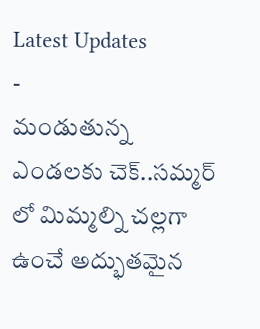Latest Updates
-
మండుతున్న ఎండలకు చెక్..సమ్మర్ లో మిమ్మల్ని చల్లగా ఉంచే అద్భుతమైన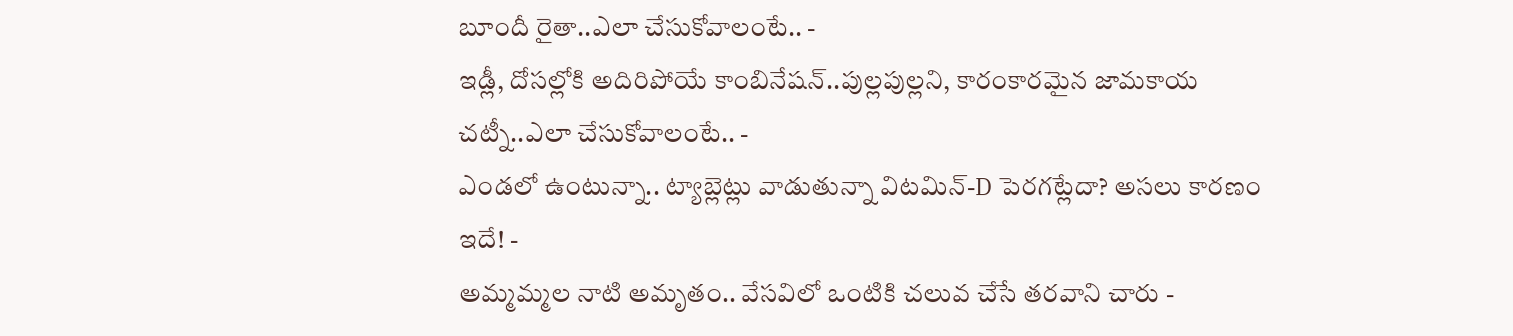బూందీ రైతా..ఎలా చేసుకోవాలంటే.. -
ఇడ్లీ, దోసల్లోకి అదిరిపోయే కాంబినేషన్..పుల్లపుల్లని, కారంకారమైన జామకాయ చట్నీ..ఎలా చేసుకోవాలంటే.. -
ఎండలో ఉంటున్నా.. ట్యాబ్లెట్లు వాడుతున్నా విటమిన్-D పెరగట్లేదా? అసలు కారణం ఇదే! -
అమ్మమ్మల నాటి అమృతం.. వేసవిలో ఒంటికి చలువ చేసే తరవాని చారు -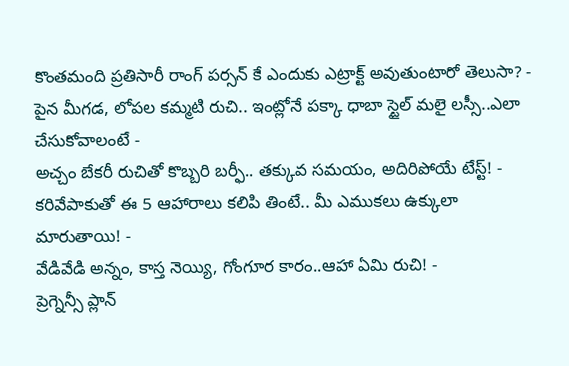కొంతమంది ప్రతిసారీ రాంగ్ పర్సన్ కే ఎందుకు ఎట్రాక్ట్ అవుతుంటారో తెలుసా? -
పైన మీగడ, లోపల కమ్మటి రుచి.. ఇంట్లోనే పక్కా ధాబా స్టైల్ మలై లస్సీ..ఎలా చేసుకోవాలంటే -
అచ్చం బేకరీ రుచితో కొబ్బరి బర్ఫీ.. తక్కువ సమయం, అదిరిపోయే టేస్ట్! -
కరివేపాకుతో ఈ 5 ఆహారాలు కలిపి తింటే.. మీ ఎముకలు ఉక్కులా మారుతాయి! -
వేడివేడి అన్నం, కాస్త నెయ్యి, గోంగూర కారం..ఆహా ఏమి రుచి! -
ప్రెగ్నెన్సీ ప్లాన్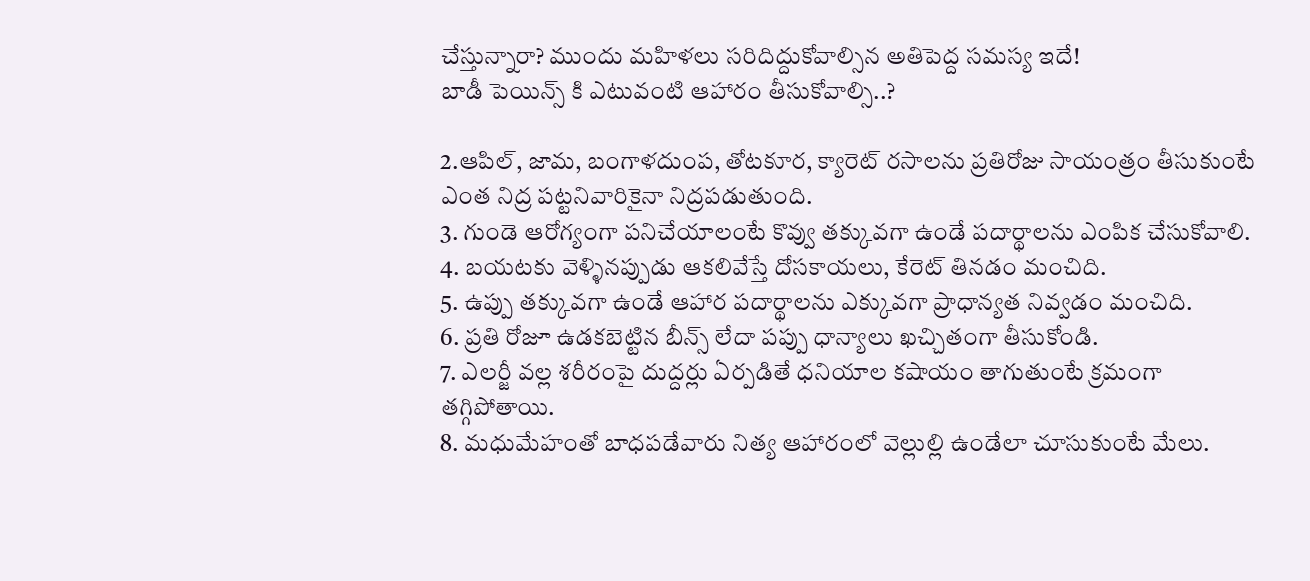చేస్తున్నారా? ముందు మహిళలు సరిదిద్దుకోవాల్సిన అతిపెద్ద సమస్య ఇదే!
బాడీ పెయిన్స్ కి ఎటువంటి ఆహారం తీసుకోవాల్సి..?

2.ఆపిల్, జామ, బంగాళదుంప, తోటకూర, క్యారెట్ రసాలను ప్రతిరోజు సాయంత్రం తీసుకుంటే ఎంత నిద్ర పట్టనివారికైనా నిద్రపడుతుంది.
3. గుండె ఆరోగ్యంగా పనిచేయాలంటే కొవ్వు తక్కువగా ఉండే పదార్థాలను ఎంపిక చేసుకోవాలి.
4. బయటకు వెళ్ళినప్పుడు ఆకలివేస్తే దోసకాయలు, కేరెట్ తినడం మంచిది.
5. ఉప్పు తక్కువగా ఉండే ఆహార పదార్థాలను ఎక్కువగా ప్రాధాన్యత నివ్వడం మంచిది.
6. ప్రతి రోజూ ఉడకబెట్టిన బీన్స్ లేదా పప్పు ధాన్యాలు ఖచ్చితంగా తీసుకోండి.
7. ఎలర్జీ వల్ల శరీరంపై దుద్దర్లు ఏర్పడితే ధనియాల కషాయం తాగుతుంటే క్రమంగా తగ్గిపోతాయి.
8. మధుమేహంతో బాధపడేవారు నిత్య ఆహారంలో వెల్లుల్లి ఉండేలా చూసుకుంటే మేలు.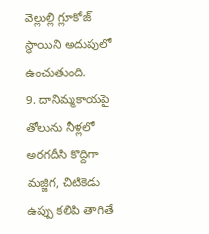వెల్లుల్లి గ్లూకోజ్ స్థాయిని అదుపులో ఉంచుతుంది.
9. దానిమ్మకాయపై తోలును నీళ్లలో అరగదీసి కొద్దిగా మజ్జిగ, చిటికెడు ఉప్పు కలిపి తాగితే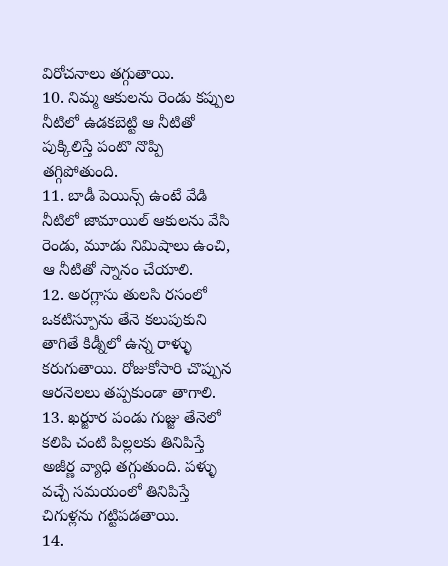విరోచనాలు తగ్గుతాయి.
10. నిమ్మ ఆకులను రెండు కప్పుల నీటిలో ఉడకబెట్టి ఆ నీటితో పుక్కిలిస్తే పంటొ నొప్పి తగ్గిపోతుంది.
11. బాడీ పెయిన్స్ ఉంటే వేడి నీటిలో జామాయిల్ ఆకులను వేసి రెండు, మూడు నిమిషాలు ఉంచి, ఆ నీటితో స్నానం చేయాలి.
12. అరగ్లాసు తులసి రసంలో ఒకటిస్పూను తేనె కలుపుకుని తాగితే కిడ్నీలో ఉన్న రాళ్ళు కరుగుతాయి. రోజుకోసారి చొప్పున ఆరనెలలు తప్పకుండా తాగాలి.
13. ఖర్జూర పండు గుజ్జు తేనెలో కలిపి చంటి పిల్లలకు తినిపిస్తే అజీర్ణ వ్యాధి తగ్గుతుంది. పళ్ళు వచ్చే సమయంలో తినిపిస్తే చిగుళ్లను గట్టిపడతాయి.
14.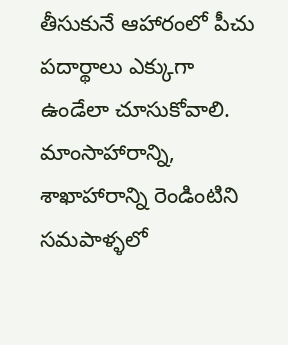తీసుకునే ఆహారంలో పీచు పదార్థాలు ఎక్కుగా ఉండేలా చూసుకోవాలి. మాంసాహారాన్ని, శాఖాహారాన్ని రెండింటిని సమపాళ్ళలో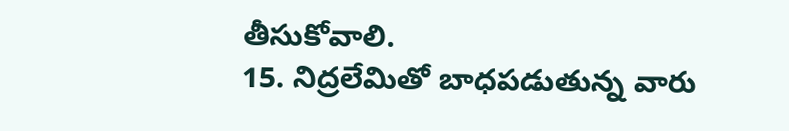తీసుకోవాలి.
15. నిద్రలేమితో బాధపడుతున్న వారు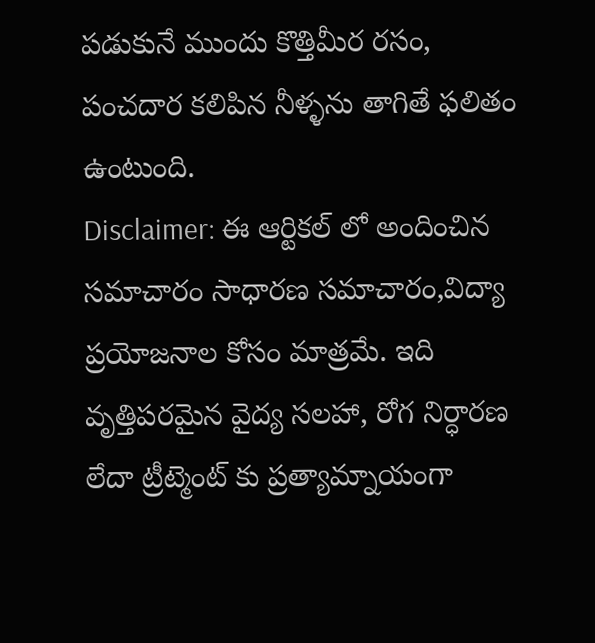పడుకునే ముందు కొత్తిమీర రసం, పంచదార కలిపిన నీళ్ళను తాగితే ఫలితం ఉంటుంది.
Disclaimer: ఈ ఆర్టికల్ లో అందించిన సమాచారం సాధారణ సమాచారం,విద్యా ప్రయోజనాల కోసం మాత్రమే. ఇది వృత్తిపరమైన వైద్య సలహా, రోగ నిర్ధారణ లేదా ట్రీట్మెంట్ కు ప్రత్యామ్నాయంగా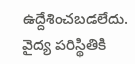ఉద్దేశించబడలేదు. వైద్య పరిస్థితికి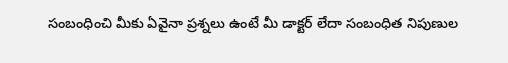సంబంధించి మీకు ఏవైనా ప్రశ్నలు ఉంటే మీ డాక్టర్ లేదా సంబంధిత నిపుణుల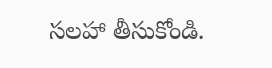సలహా తీసుకోండి.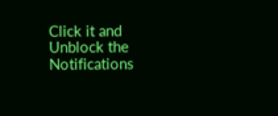Click it and Unblock the Notifications